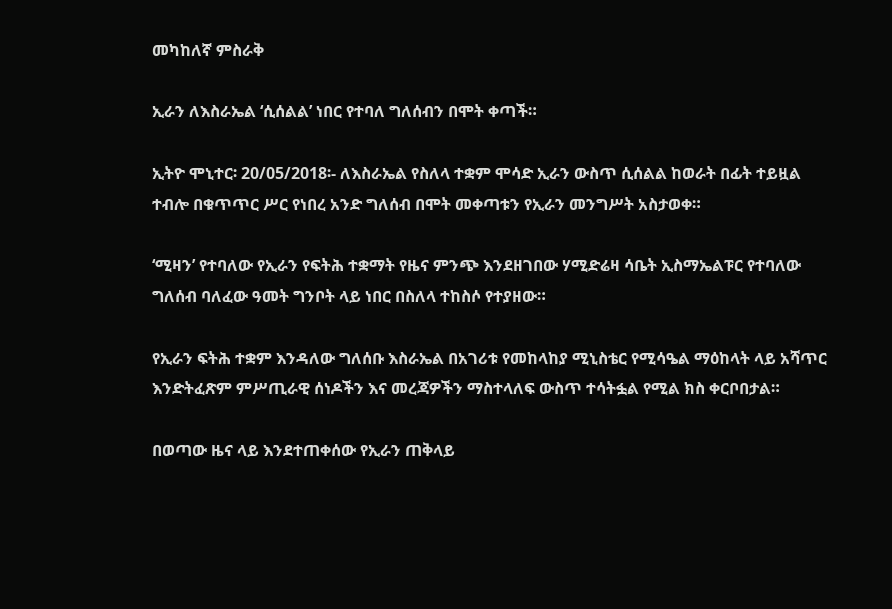መካከለኛ ምስራቅ

ኢራን ለእስራኤል ‘ሲሰልል’ ነበር የተባለ ግለሰብን በሞት ቀጣች።

ኢትዮ ሞኒተር፡ 20/05/2018፡- ለእስራኤል የስለላ ተቋም ሞሳድ ኢራን ውስጥ ሲሰልል ከወራት በፊት ተይዟል ተብሎ በቁጥጥር ሥር የነበረ አንድ ግለሰብ በሞት መቀጣቱን የኢራን መንግሥት አስታወቀ።

‘ሚዛን’ የተባለው የኢራን የፍትሕ ተቋማት የዜና ምንጭ እንደዘገበው ሃሚድሬዛ ሳቤት ኢስማኤልፑር የተባለው ግለሰብ ባለፈው ዓመት ግንቦት ላይ ነበር በስለላ ተከስሶ የተያዘው።

የኢራን ፍትሕ ተቋም እንዳለው ግለሰቡ እስራኤል በአገሪቱ የመከላከያ ሚኒስቴር የሚሳዔል ማዕከላት ላይ አሻጥር እንድትፈጽም ምሥጢራዊ ሰነዶችን እና መረጃዎችን ማስተላለፍ ውስጥ ተሳትፏል የሚል ክስ ቀርቦበታል።

በወጣው ዜና ላይ እንደተጠቀሰው የኢራን ጠቅላይ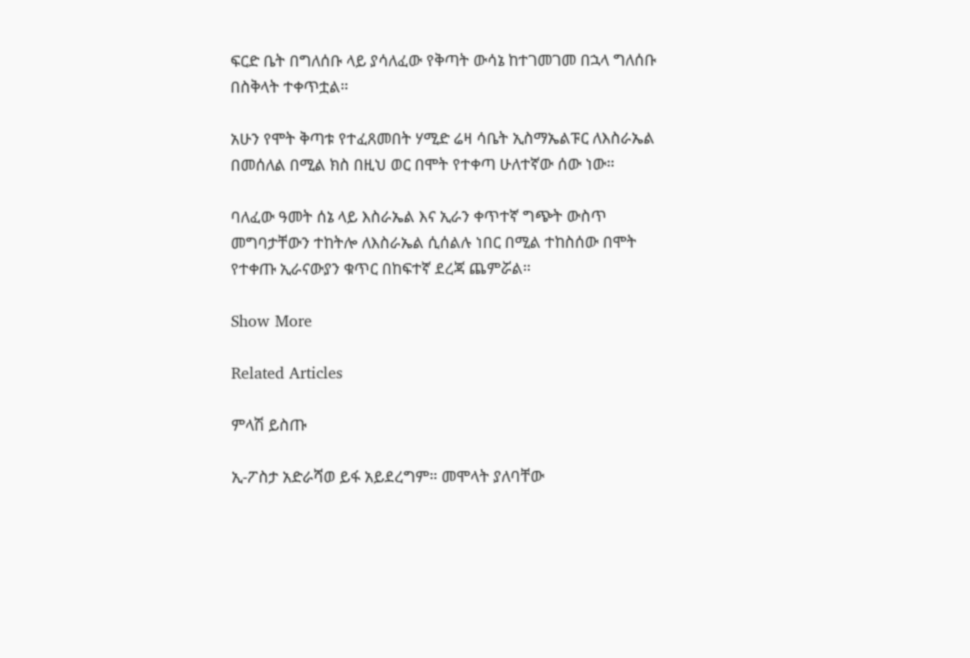ፍርድ ቤት በግለሰቡ ላይ ያሳለፈው የቅጣት ውሳኔ ከተገመገመ በኋላ ግለሰቡ በስቅላት ተቀጥቷል።

አሁን የሞት ቅጣቱ የተፈጸመበት ሃሚድ ሬዛ ሳቤት ኢስማኤልፑር ለእስራኤል በመሰለል በሚል ክስ በዚህ ወር በሞት የተቀጣ ሁለተኛው ሰው ነው።

ባለፈው ዓመት ሰኔ ላይ እስራኤል እና ኢራን ቀጥተኛ ግጭት ውስጥ መግባታቸውን ተከትሎ ለእስራኤል ሲሰልሉ ነበር በሚል ተከስሰው በሞት የተቀጡ ኢራናውያን ቁጥር በከፍተኛ ደረጃ ጨምሯል።

Show More

Related Articles

ምላሽ ይስጡ

ኢ-ፖስታ አድራሻወ ይፋ አይደረግም። መሞላት ያለባቸው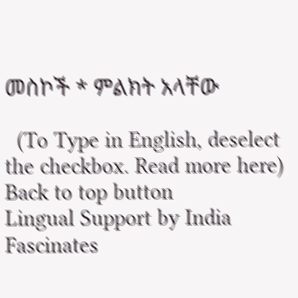መስኮች * ምልክት አላቸው

  (To Type in English, deselect the checkbox. Read more here)
Back to top button
Lingual Support by India Fascinates